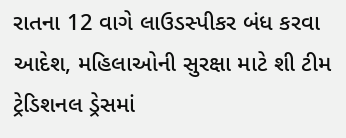રાતના 12 વાગે લાઉડસ્પીકર બંધ કરવા આદેશ, મહિલાઓની સુરક્ષા માટે શી ટીમ ટ્રેડિશનલ ડ્રેસમાં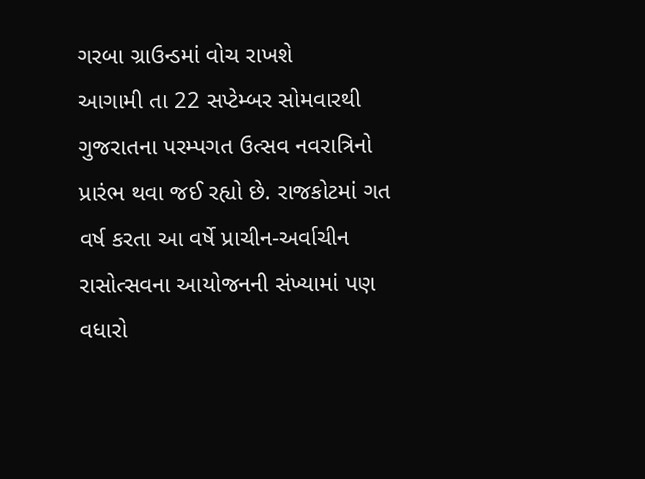ગરબા ગ્રાઉન્ડમાં વોચ રાખશે
આગામી તા 22 સપ્ટેમ્બર સોમવારથી ગુજરાતના પરમ્પગત ઉત્સવ નવરાત્રિનો પ્રારંભ થવા જઈ રહ્યો છે. રાજકોટમાં ગત વર્ષ કરતા આ વર્ષે પ્રાચીન-અર્વાચીન રાસોત્સવના આયોજનની સંખ્યામાં પણ વધારો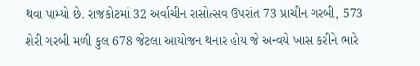થવા પામ્યો છે. રાજકોટમાં 32 અર્વાચીન રાસોત્સવ ઉપરાંત 73 પ્રાચીન ગરબી, 573 શેરી ગરબી મળી કુલ 678 જેટલા આયોજન થનાર હોય જે અન્વયે ખાસ કરીને ભારે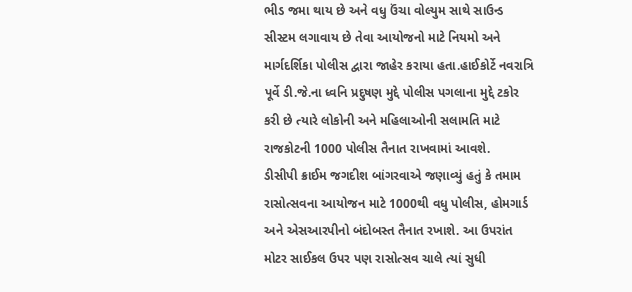ભીડ જમા થાય છે અને વધુ ઉંચા વોલ્યુમ સાથે સાઉન્ડ સીસ્ટમ લગાવાય છે તેવા આયોજનો માટે નિયમો અને માર્ગદર્શિકા પોલીસ દ્વારા જાહેર કરાયા હતા.હાઈકોર્ટે નવરાત્રિ પૂર્વે ડી.જે.ના ધ્વનિ પ્રદુષણ મુદ્દે પોલીસ પગલાના મુદ્દે ટકોર કરી છે ત્યારે લોકોની અને મહિલાઓની સલામતિ માટે રાજકોટની 1000 પોલીસ તૈનાત રાખવામાં આવશે.
ડીસીપી ક્રાઈમ જગદીશ બાંગરવાએ જણાવ્યું હતું કે તમામ રાસોત્સવના આયોજન માટે 1000થી વધુ પોલીસ, હોમગાર્ડ અને એસઆરપીનો બંદોબસ્ત તૈનાત રખાશે. આ ઉપરાંત મોટર સાઈકલ ઉપર પણ રાસોત્સવ ચાલે ત્યાં સુધી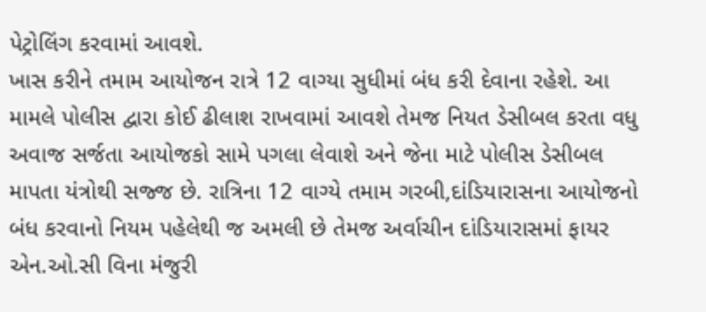પેટ્રોલિંગ કરવામાં આવશે.
ખાસ કરીને તમામ આયોજન રાત્રે 12 વાગ્યા સુધીમાં બંધ કરી દેવાના રહેશે. આ મામલે પોલીસ દ્વારા કોઈ ઢીલાશ રાખવામાં આવશે તેમજ નિયત ડેસીબલ કરતા વધુ અવાજ સર્જતા આયોજકો સામે પગલા લેવાશે અને જેના માટે પોલીસ ડેસીબલ માપતા યંત્રોથી સજ્જ છે. રાત્રિના 12 વાગ્યે તમામ ગરબી,દાંડિયારાસના આયોજનો બંધ કરવાનો નિયમ પહેલેથી જ અમલી છે તેમજ અર્વાચીન દાંડિયારાસમાં ફાયર એન.ઓ.સી વિના મંજુરી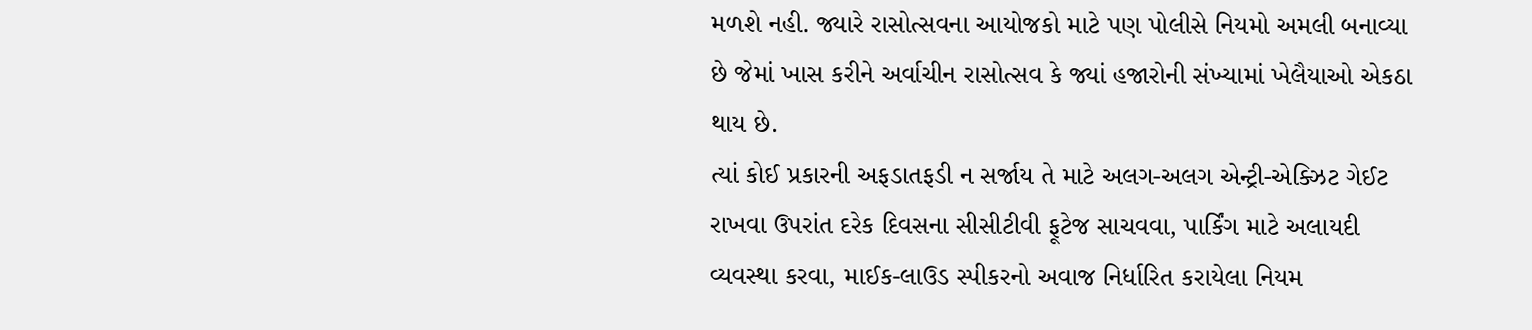મળશે નહી. જ્યારે રાસોત્સવના આયોજકો માટે પણ પોલીસે નિયમો અમલી બનાવ્યા છે જેમાં ખાસ કરીને અર્વાચીન રાસોત્સવ કે જ્યાં હજારોની સંખ્યામાં ખેલૈયાઓ એકઠા થાય છે.
ત્યાં કોઈ પ્રકારની અફડાતફડી ન સર્જાય તે માટે અલગ-અલગ એન્ટ્રી-એક્ઝિટ ગેઈટ રાખવા ઉપરાંત દરેક દિવસના સીસીટીવી ફૂટેજ સાચવવા, પાર્કિંગ માટે અલાયદી વ્યવસ્થા કરવા, માઈક-લાઉડ સ્પીકરનો અવાજ નિર્ધારિત કરાયેલા નિયમ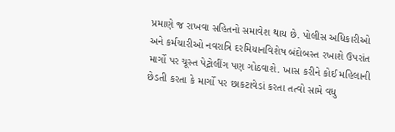પ્રમાણે જ રાખવા સહિતનો સમાવેશ થાય છે. પોલીસ અધિકારીઓ અને કર્મચારીઓ નવરાત્રિ દરમિયાનવિશેષ બંદોબસ્ત રખાશે ઉપરાંત માર્ગો પર ચૂસ્ત પેટ્રોલીંગ પણ ગોઠવાશે. ખાસ કરીને કોઈ મહિલાની છેડતી કરતા કે માર્ગો પર છાકટાવેડાં કરતા તત્વો સામે વધુ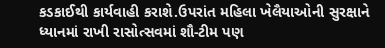કડકાઈથી કાર્યવાહી કરાશે.ઉપરાંત મહિલા ખેલૈયાઓની સુરક્ષાને ધ્યાનમાં રાખી રાસોત્સવમાં શૌ-ટીમ પણ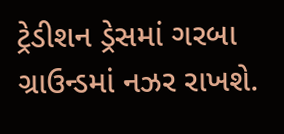ટ્રેડીશન ડ્રેસમાં ગરબા ગ્રાઉન્ડમાં નઝર રાખશે.